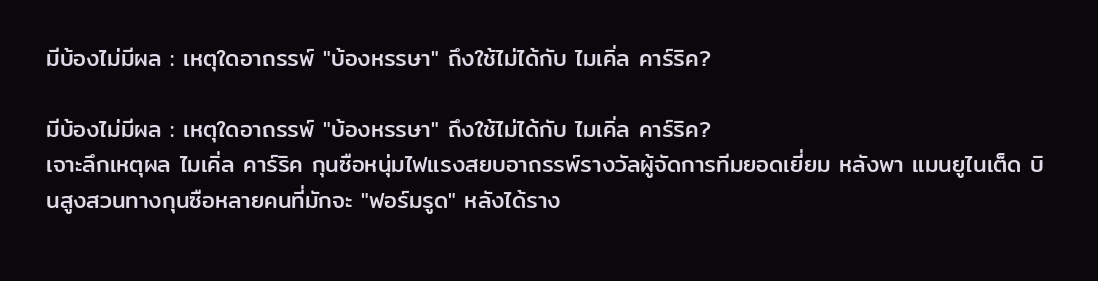มีบ้องไม่มีผล : เหตุใดอาถรรพ์ "บ้องหรรษา" ถึงใช้ไม่ได้กับ ไมเคิ่ล คาร์ริค?

มีบ้องไม่มีผล : เหตุใดอาถรรพ์ "บ้องหรรษา" ถึงใช้ไม่ได้กับ ไมเคิ่ล คาร์ริค?
เจาะลึกเหตุผล ไมเคิ่ล คาร์ริค กุนซือหนุ่มไฟแรงสยบอาถรรพ์รางวัลผู้จัดการทีมยอดเยี่ยม หลังพา แมนยูไนเต็ด บินสูงสวนทางกุนซือหลายคนที่มักจะ "ฟอร์มรูด" หลังได้ราง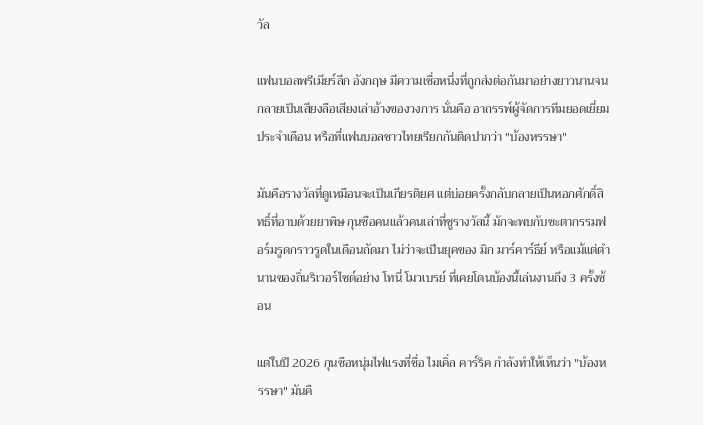วัล

แฟนบอลพรีเมียร์ลีก อังกฤษ มีความเชื่อหนึ่งที่ถูกส่งต่อกันมาอย่างยาวนานจนกลายเป็นเสียงลือเสียงเล่าอ้างของวงการ นั่นคือ อาถรรพ์ผู้จัดการทีมยอดเยี่ยมประจำเดือน หรือที่แฟนบอลชาวไทยเรียกกันติดปากว่า "บ้องหรรษา"

มันคือรางวัลที่ดูเหมือนจะเป็นเกียรติยศ แต่บ่อยครั้งกลับกลายเป็นหอกศักดิ์สิทธิ์ที่อาบด้วยยาพิษ กุนซือคนแล้วคนเล่าที่ชูรางวัลนี้ มักจะพบกับชะตากรรมฟอร์มรูดกราวรูดในเดือนถัดมา ไม่ว่าจะเป็นยุคของ มิก มาร์คาร์ธีย์ หรือแม้แต่ตำนานของถิ่นริเวอร์ไซด์อย่าง โทนี่ โมวเบรย์ ที่เคยโดนบ้องนี้เล่นงานถึง 3 ครั้งซ้อน

แต่ในปี 2026 กุนซือหนุ่มไฟแรงที่ชื่อ ไมเคิ่ล คาร์ริค กำลังทำให้เห็นว่า "บ้องหรรษา" มันคื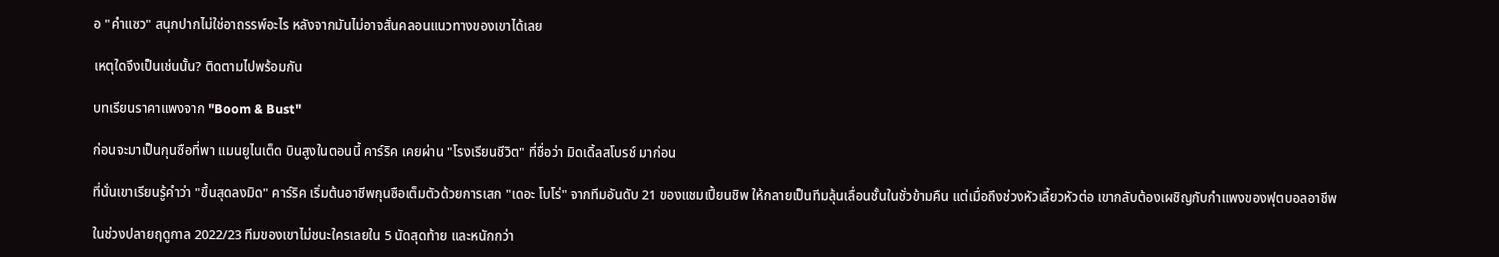อ "คำแซว" สนุกปากไม่ใช่อาถรรพ์อะไร หลังจากมันไม่อาจสั่นคลอนแนวทางของเขาได้เลย

เหตุใดจึงเป็นเช่นนั้น? ติดตามไปพร้อมกัน

บทเรียนราคาแพงจาก "Boom & Bust"

ก่อนจะมาเป็นกุนซือที่พา แมนยูไนเต็ด บินสูงในตอนนี้ คาร์ริค เคยผ่าน "โรงเรียนชีวิต" ที่ชื่อว่า มิดเดิ้ลสโบรช์ มาก่อน

ที่นั่นเขาเรียนรู้คำว่า "ขึ้นสุดลงมิด" คาร์ริค เริ่มต้นอาชีพกุนซือเต็มตัวด้วยการเสก "เดอะ โบโร่" จากทีมอันดับ 21 ของแชมเปี้ยนชิพ ให้กลายเป็นทีมลุ้นเลื่อนชั้นในชั่วข้ามคืน แต่เมื่อถึงช่วงหัวเลี้ยวหัวต่อ เขากลับต้องเผชิญกับกำแพงของฟุตบอลอาชีพ

ในช่วงปลายฤดูกาล 2022/23 ทีมของเขาไม่ชนะใครเลยใน 5 นัดสุดท้าย และหนักกว่า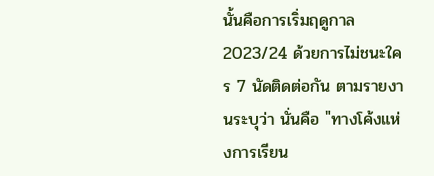นั้นคือการเริ่มฤดูกาล 2023/24 ด้วยการไม่ชนะใคร 7 นัดติดต่อกัน ตามรายงานระบุว่า นั่นคือ "ทางโค้งแห่งการเรียน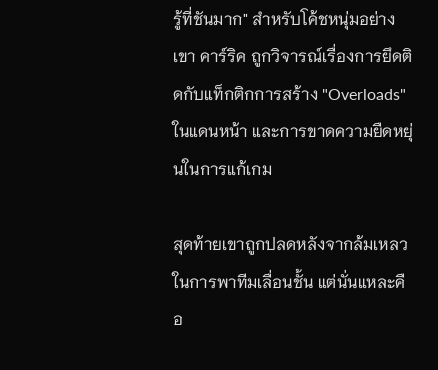รู้ที่ชันมาก" สำหรับโค้ชหนุ่มอย่างเขา คาร์ริค ถูกวิจารณ์เรื่องการยึดติดกับแท็กติกการสร้าง "Overloads" ในแดนหน้า และการขาดความยืดหยุ่นในการแก้เกม

สุดท้ายเขาถูกปลดหลังจากล้มเหลวในการพาทีมเลื่อนชั้น แต่นั่นแหละคือ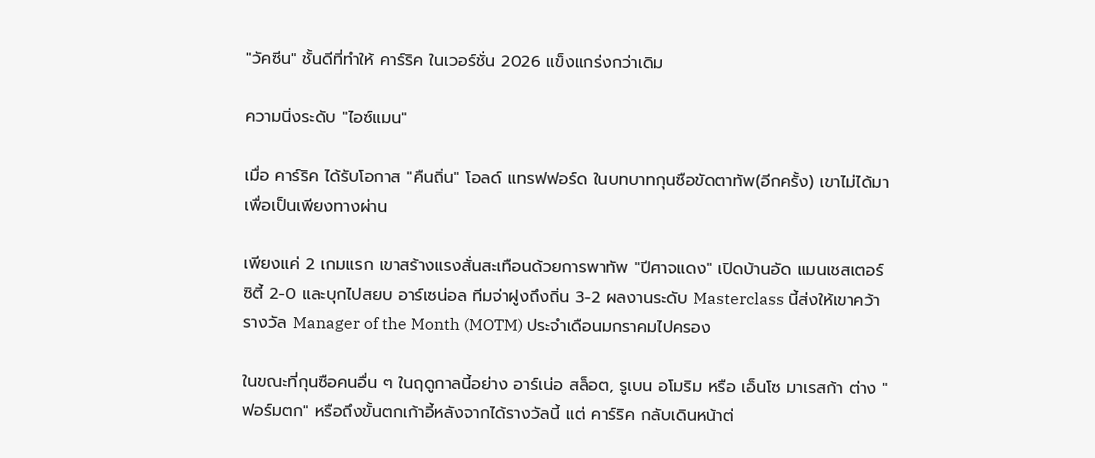"วัคซีน" ชั้นดีที่ทำให้ คาร์ริค ในเวอร์ชั่น 2026 แข็งแกร่งกว่าเดิม

ความนิ่งระดับ "ไอซ์แมน"

เมื่อ คาร์ริค ได้รับโอกาส "คืนถิ่น" โอลด์ แทรฟฟอร์ด ในบทบาทกุนซือขัดตาทัพ(อีกครั้ง) เขาไม่ได้มาเพื่อเป็นเพียงทางผ่าน

เพียงแค่ 2 เกมแรก เขาสร้างแรงสั่นสะเทือนด้วยการพาทัพ "ปีศาจแดง" เปิดบ้านอัด แมนเชสเตอร์ ซิตี้ 2-0 และบุกไปสยบ อาร์เซน่อล ทีมจ่าฝูงถึงถิ่น 3-2 ผลงานระดับ Masterclass นี้ส่งให้เขาคว้ารางวัล Manager of the Month (MOTM) ประจำเดือนมกราคมไปครอง

ในขณะที่กุนซือคนอื่น ๆ ในฤดูกาลนี้อย่าง อาร์เน่อ สล็อต, รูเบน อโมริม หรือ เอ็นโซ มาเรสก้า ต่าง "ฟอร์มตก" หรือถึงขั้นตกเก้าอี้หลังจากได้รางวัลนี้ แต่ คาร์ริค กลับเดินหน้าต่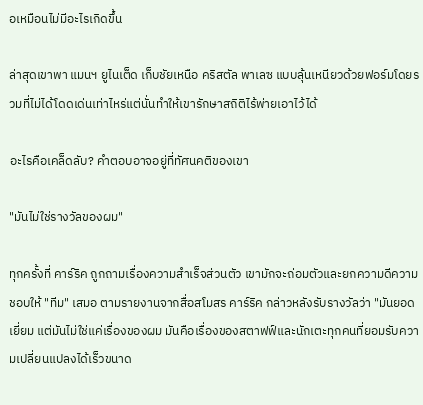อเหมือนไม่มีอะไรเกิดขึ้น

ล่าสุดเขาพา แมนฯ ยูไนเต็ด เก็บชัยเหนือ คริสตัล พาเลซ แบบลุ้นเหนียวด้วยฟอร์มโดยรวมที่ไม่ได้โดดเด่นเท่าไหร่แต่นั่นทำให้เขารักษาสถิติไร้พ่ายเอาไว้ได้

อะไรคือเคล็ดลับ? คำตอบอาจอยู่ที่ทัศนคติของเขา

"มันไม่ใช่รางวัลของผม"

ทุกครั้งที่ คาร์ริค ถูกถามเรื่องความสำเร็จส่วนตัว เขามักจะถ่อมตัวและยกความดีความชอบให้ "ทีม" เสมอ ตามรายงานจากสื่อสโมสร คาร์ริค กล่าวหลังรับรางวัลว่า "มันยอดเยี่ยม แต่มันไม่ใช่แค่เรื่องของผม มันคือเรื่องของสตาฟฟ์และนักเตะทุกคนที่ยอมรับความเปลี่ยนแปลงได้เร็วขนาด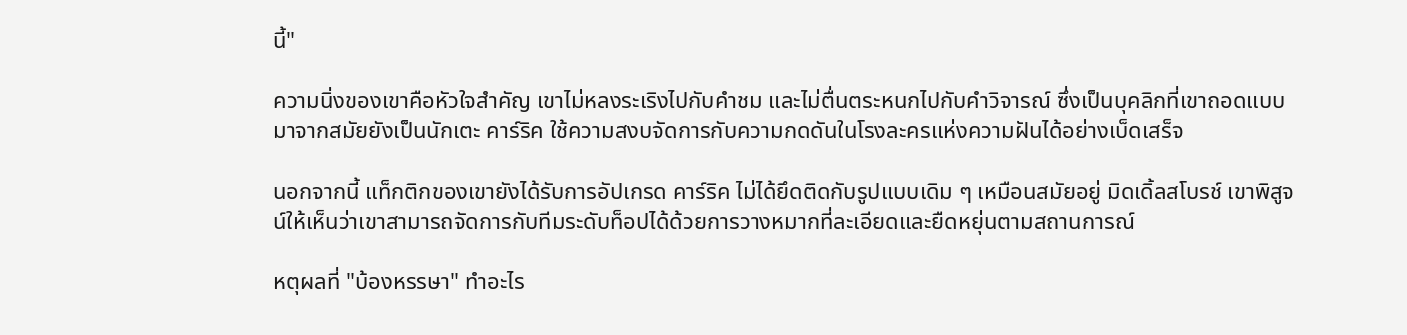นี้"

ความนิ่งของเขาคือหัวใจสำคัญ เขาไม่หลงระเริงไปกับคำชม และไม่ตื่นตระหนกไปกับคำวิจารณ์ ซึ่งเป็นบุคลิกที่เขาถอดแบบมาจากสมัยยังเป็นนักเตะ คาร์ริค ใช้ความสงบจัดการกับความกดดันในโรงละครแห่งความฝันได้อย่างเบ็ดเสร็จ

นอกจากนี้ แท็กติกของเขายังได้รับการอัปเกรด คาร์ริค ไม่ได้ยึดติดกับรูปแบบเดิม ๆ เหมือนสมัยอยู่ มิดเดิ้ลสโบรช์ เขาพิสูจน์ให้เห็นว่าเขาสามารถจัดการกับทีมระดับท็อปได้ด้วยการวางหมากที่ละเอียดและยืดหยุ่นตามสถานการณ์

หตุผลที่ "บ้องหรรษา" ทำอะไร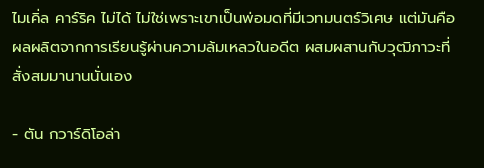ไมเคิ่ล คาร์ริค ไม่ได้ ไม่ใช่เพราะเขาเป็นพ่อมดที่มีเวทมนตร์วิเศษ แต่มันคือผลผลิตจากการเรียนรู้ผ่านความล้มเหลวในอดีต ผสมผสานกับวุฒิภาวะที่สั่งสมมานานนั่นเอง

- ตัน กวาร์ดิโอล่า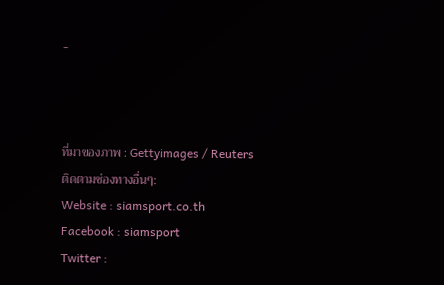-



ที่มาของภาพ : Gettyimages / Reuters
ติดตามช่องทางอื่นๆ:
Website : siamsport.co.th
Facebook : siamsport
Twitter :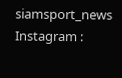siamsport_news
Instagram :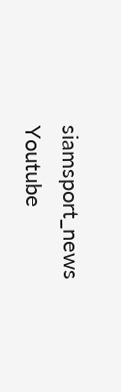siamsport_news
Youtube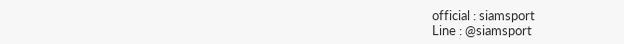official : siamsport
Line : @siamsport